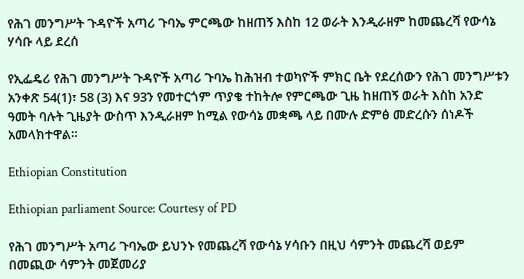የሕገ መንግሥት ጉዳዮች አጣሪ ጉባኤ ምርጫው ከዘጠኝ እስከ 12 ወራት እንዲራዘም ከመጨረሻ የውሳኔ ሃሳቡ ላይ ደረሰ

የኢፌዴሪ የሕገ መንግሥት ጉዳዮች አጣሪ ጉባኤ ከሕዝብ ተወካዮች ምክር ቤት የደረሰውን የሕገ መንግሥቱን አንቀጽ 54(1)፣ 58 (3) እና 93ን የመተርጎም ጥያቄ ተከትሎ የምርጫው ጊዜ ከዘጠኝ ወራት እስከ አንድ ዓመት ባሉት ጊዜያት ውስጥ እንዲራዘም ከሚል የውሳኔ መቋጫ ላይ በሙሉ ድምፅ መድረሱን ሰነዶች አመላክተዋል።

Ethiopian Constitution

Ethiopian parliament Source: Courtesy of PD

የሕገ መንግሥት አጣሪ ጉባኤው ይህንኑ የመጨረሻ የውሳኔ ሃሳቡን በዚህ ሳምንት መጨረሻ ወይም በመጪው ሳምንት መጀመሪያ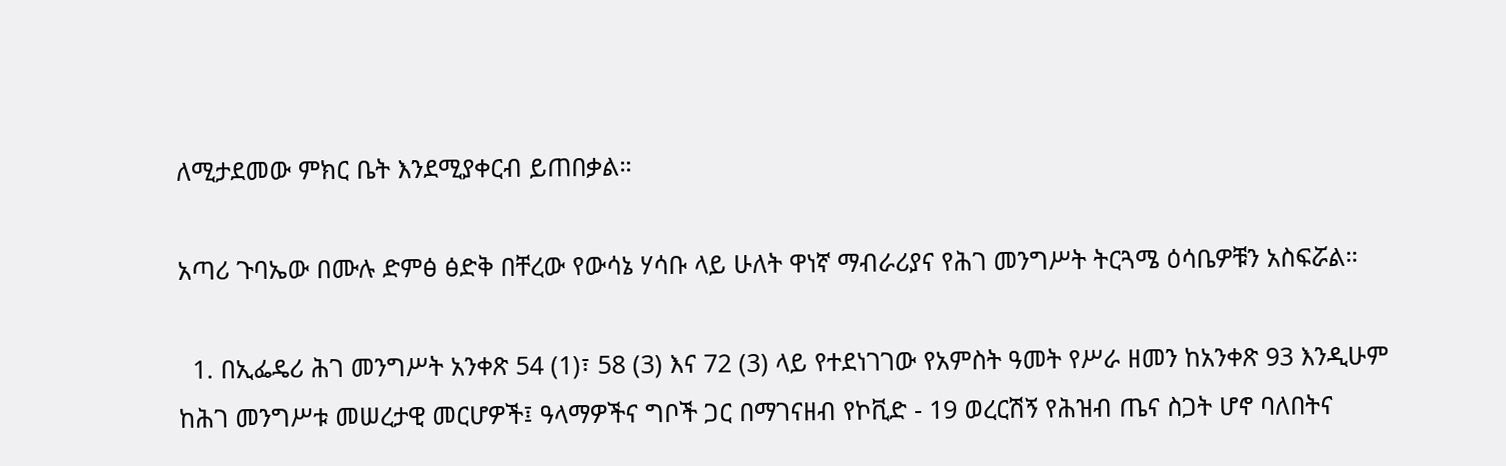ለሚታደመው ምክር ቤት እንደሚያቀርብ ይጠበቃል።

አጣሪ ጉባኤው በሙሉ ድምፅ ፅድቅ በቸረው የውሳኔ ሃሳቡ ላይ ሁለት ዋነኛ ማብራሪያና የሕገ መንግሥት ትርጓሜ ዕሳቤዎቹን አስፍሯል።

  1. በኢፌዴሪ ሕገ መንግሥት አንቀጽ 54 (1)፣ 58 (3) እና 72 (3) ላይ የተደነገገው የአምስት ዓመት የሥራ ዘመን ከአንቀጽ 93 እንዲሁም ከሕገ መንግሥቱ መሠረታዊ መርሆዎች፤ ዓላማዎችና ግቦች ጋር በማገናዘብ የኮቪድ - 19 ወረርሽኝ የሕዝብ ጤና ስጋት ሆኖ ባለበትና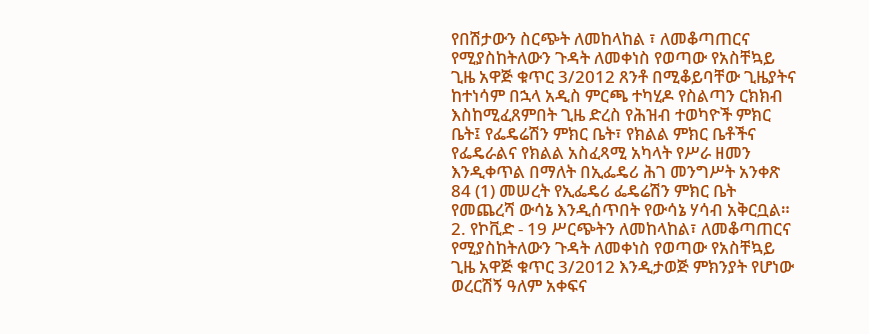የበሽታውን ስርጭት ለመከላከል ፣ ለመቆጣጠርና የሚያስከትለውን ጉዳት ለመቀነስ የወጣው የአስቸኳይ ጊዜ አዋጅ ቁጥር 3/2012 ጸንቶ በሚቆይባቸው ጊዜያትና ከተነሳም በኋላ አዲስ ምርጫ ተካሂዶ የስልጣን ርክክብ እስከሚፈጸምበት ጊዜ ድረስ የሕዝብ ተወካዮች ምክር ቤት፤ የፌዴሬሽን ምክር ቤት፣ የክልል ምክር ቤቶችና የፌዴራልና የክልል አስፈጻሚ አካላት የሥራ ዘመን እንዲቀጥል በማለት በኢፌዴሪ ሕገ መንግሥት አንቀጽ 84 (1) መሠረት የኢፌዴሪ ፌዴሬሽን ምክር ቤት የመጨረሻ ውሳኔ እንዲሰጥበት የውሳኔ ሃሳብ አቅርቧል።
2. የኮቪድ - 19 ሥርጭትን ለመከላከል፣ ለመቆጣጠርና የሚያስከትለውን ጉዳት ለመቀነስ የወጣው የአስቸኳይ ጊዜ አዋጅ ቁጥር 3/2012 እንዲታወጅ ምክንያት የሆነው ወረርሽኝ ዓለም አቀፍና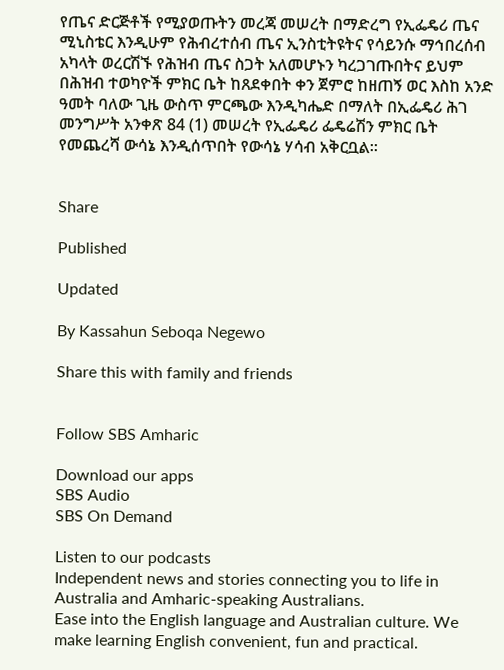የጤና ድርጅቶች የሚያወጡትን መረጃ መሠረት በማድረግ የኢፌዴሪ ጤና ሚኒስቴር እንዲሁም የሕብረተሰብ ጤና ኢንስቲትዩትና የሳይንሱ ማኅበረሰብ አካላት ወረርሽኙ የሕዝብ ጤና ስጋት አለመሆኑን ካረጋገጡበትና ይህም በሕዝብ ተወካዮች ምክር ቤት ከጸደቀበት ቀን ጀምሮ ከዘጠኝ ወር እስከ አንድ ዓመት ባለው ጊዜ ውስጥ ምርጫው እንዲካሔድ በማለት በኢፌዴሪ ሕገ መንግሥት አንቀጽ 84 (1) መሠረት የኢፌዴሪ ፌዴሬሽን ምክር ቤት የመጨረሻ ውሳኔ እንዲሰጥበት የውሳኔ ሃሳብ አቅርቧል።


Share

Published

Updated

By Kassahun Seboqa Negewo

Share this with family and friends


Follow SBS Amharic

Download our apps
SBS Audio
SBS On Demand

Listen to our podcasts
Independent news and stories connecting you to life in Australia and Amharic-speaking Australians.
Ease into the English language and Australian culture. We make learning English convenient, fun and practical.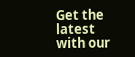Get the latest with our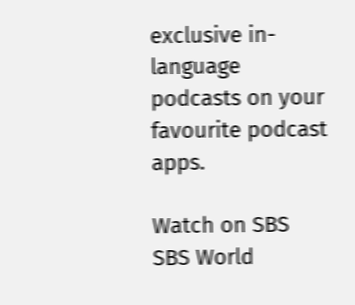exclusive in-language podcasts on your favourite podcast apps.

Watch on SBS
SBS World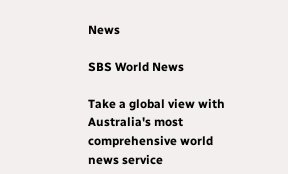News

SBS World News

Take a global view with Australia's most comprehensive world news service